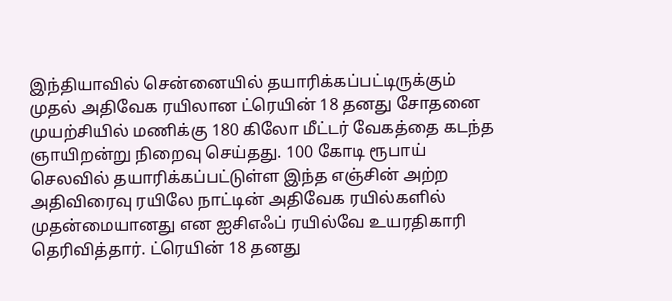இந்தியாவில் சென்னையில் தயாரிக்கப்பட்டிருக்கும் முதல் அதிவேக ரயிலான ட்ரெயின் 18 தனது சோதனை முயற்சியில் மணிக்கு 180 கிலோ மீட்டர் வேகத்தை கடந்த ஞாயிறன்று நிறைவு செய்தது. 100 கோடி ரூபாய் செலவில் தயாரிக்கப்பட்டுள்ள இந்த எஞ்சின் அற்ற அதிவிரைவு ரயிலே நாட்டின் அதிவேக ரயில்களில் முதன்மையானது என ஐசிஎஃப் ரயில்வே உயரதிகாரி தெரிவித்தார். ட்ரெயின் 18 தனது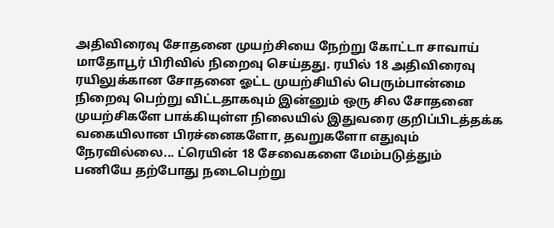அதிவிரைவு சோதனை முயற்சியை நேற்று கோட்டா சாவாய் மாதோபூர் பிரிவில் நிறைவு செய்தது. ரயில் 18 அதிவிரைவு ரயிலுக்கான சோதனை ஓட்ட முயற்சியில் பெரும்பான்மை நிறைவு பெற்று விட்டதாகவும் இன்னும் ஒரு சில சோதனை முயற்சிகளே பாக்கியுள்ள நிலையில் இதுவரை குறிப்பிடத்தக்க வகையிலான பிரச்னைகளோ, தவறுகளோ எதுவும் நேரவில்லை... ட்ரெயின் 18 சேவைகளை மேம்படுத்தும் பணியே தற்போது நடைபெற்று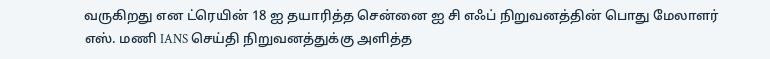வருகிறது என ட்ரெயின் 18 ஐ தயாரித்த சென்னை ஐ சி எஃப் நிறுவனத்தின் பொது மேலாளர் எஸ். மணி IANS செய்தி நிறுவனத்துக்கு அளித்த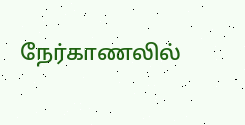நேர்காணலில்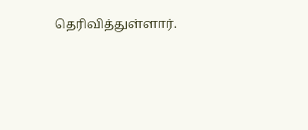தெரிவித்துள்ளார்.